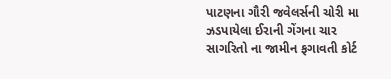પાટણના ગૌરી જવેલર્સની ચોરી મા ઝડપાયેલા ઈરાની ગેંગના ચાર સાગરિતો ના જામીન ફગાવતી કોર્ટ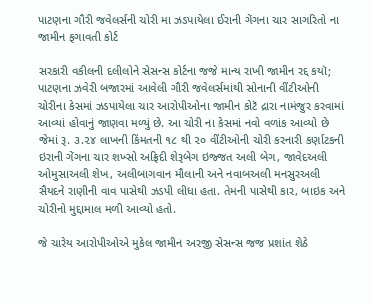પાટણના ગૌરી જવેલર્સની ચોરી મા ઝડપાયેલા ઈરાની ગેંગના ચાર સાગરિતો ના જામીન ફગાવતી કોર્ટ

સરકારી વકીલની દલીલોને સેસન્સ કોર્ટના જજે માન્ય રાખી જામીન રદ્દ કયૉ; પાટણના ઝવેરી બજારમાં આવેલી ગૌરી જવેલર્સમાંથી સોનાની વીંટીઓની ચોરીના કેસમાં ઝડપાયેલા ચાર આરોપીઓના જામીન કોટૅ દ્રારા નામંજુર કરવામાં આવ્યાં હોવાનું જાણવા મળ્યું છે. આ ચોરી ના કેસમાં નવો વળાંક આવ્યો છે જેમાં રૂ. ૩.૨૪ લાખની કિંમતની ૧૮ થી ૨૦ વીંટીઓની ચોરી કરનારી કર્ણાટકની ઇરાની ગેંગના ચાર શખ્સો અફ્રિદી શેરૂબેગ ઇજ્જત અલી બેગ, જાવેદઅલી ઓમુસાઅલી શેખ, અલીબાગવાન મૌલાની અને નવાબઅલી મનસુરઅલી સૈયદને રાણીની વાવ પાસેથી ઝડપી લીધા હતા. તેમની પાસેથી કાર, બાઇક અને ચોરીનો મુદ્દામાલ મળી આવ્યો હતો.

જે ચારેય આરોપીઓએ મુકેલ જામીન અરજી સેસન્સ જજ પ્રશાંત શેઠે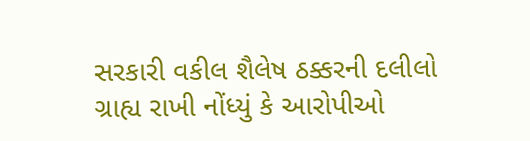સરકારી વકીલ શૈલેષ ઠક્કરની દલીલો ગ્રાહ્ય રાખી નોંધ્યું કે આરોપીઓ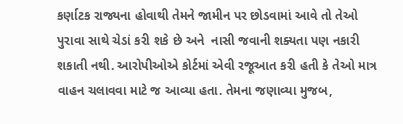કર્ણાટક રાજ્યના હોવાથી તેમને જામીન પર છોડવામાં આવે તો તેઓ પુરાવા સાથે ચેડાં કરી શકે છે અને  નાસી જવાની શક્યતા પણ નકારી શકાતી નથી. આરોપીઓએ કોર્ટમાં એવી રજૂઆત કરી હતી કે તેઓ માત્ર વાહન ચલાવવા માટે જ આવ્યા હતા. તેમના જણાવ્યા મુજબ,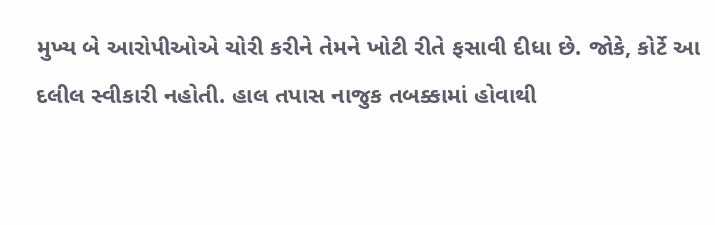મુખ્ય બે આરોપીઓએ ચોરી કરીને તેમને ખોટી રીતે ફસાવી દીધા છે. જોકે, કોર્ટે આ દલીલ સ્વીકારી નહોતી. હાલ તપાસ નાજુક તબક્કામાં હોવાથી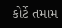કોર્ટે તમામ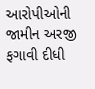આરોપીઓની જામીન અરજી ફગાવી દીધી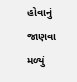હોવાનું જાણવા મળ્યું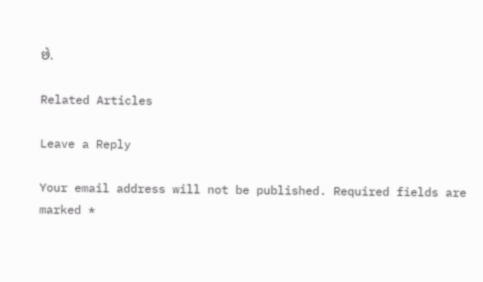છે.

Related Articles

Leave a Reply

Your email address will not be published. Required fields are marked *